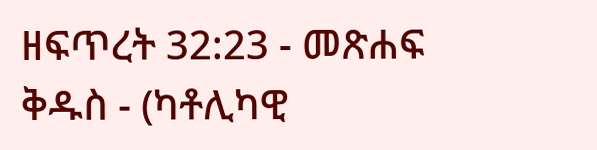ዘፍጥረት 32:23 - መጽሐፍ ቅዱስ - (ካቶሊካዊ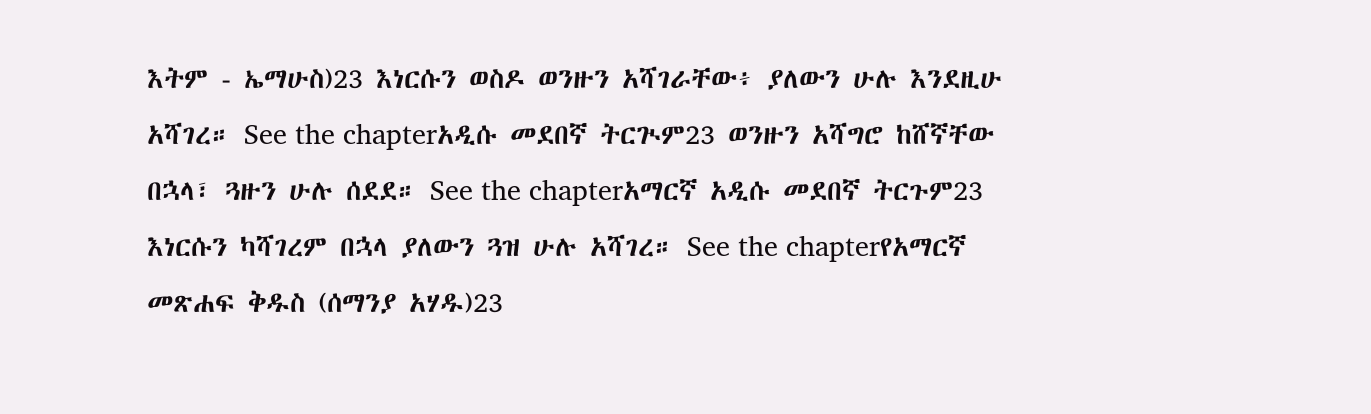እትም - ኤማሁስ)23 እነርሱን ወስዶ ወንዙን አሻገራቸው፥ ያለውን ሁሉ እንደዚሁ አሻገረ። See the chapterአዲሱ መደበኛ ትርጒም23 ወንዙን አሻግሮ ከሸኛቸው በኋላ፣ ጓዙን ሁሉ ሰደደ። See the chapterአማርኛ አዲሱ መደበኛ ትርጉም23 እነርሱን ካሻገረም በኋላ ያለውን ጓዝ ሁሉ አሻገረ። See the chapterየአማርኛ መጽሐፍ ቅዱስ (ሰማንያ አሃዱ)23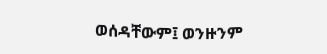ወሰዳቸውም፤ ወንዙንም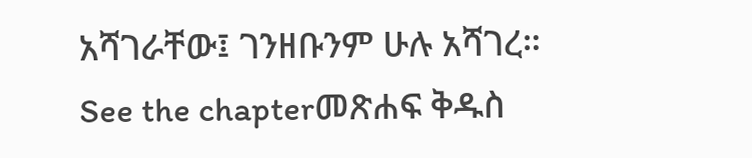አሻገራቸው፤ ገንዘቡንም ሁሉ አሻገረ። See the chapterመጽሐፍ ቅዱስ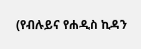(የብሉይና የሐዲስ ኪዳን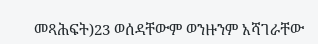መጻሕፍት)23 ወሰዳቸውም ወንዙንም አሻገራቸው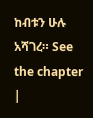ከብቱን ሁሉ አሻገረ። See the chapter |